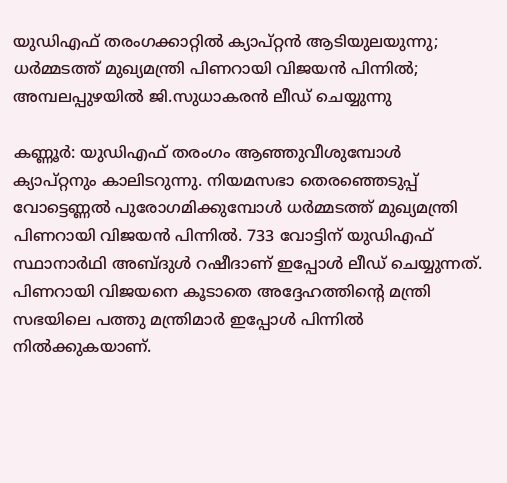യുഡിഎഫ് തരംഗക്കാറ്റിൽ ക്യാപ്റ്റൻ ആടിയുലയുന്നു; ധർമ്മടത്ത് മുഖ്യമന്ത്രി പിണറായി വിജയൻ പിന്നിൽ; അമ്പലപ്പുഴയിൽ ജി.സുധാകരൻ ലീഡ് ചെയ്യുന്നു

കണ്ണൂർ: യുഡിഎഫ് തരംഗം ആഞ്ഞുവീശുമ്പോൾ ക്യാപ്റ്റനും കാലിടറുന്നു. നിയമസഭാ തെരഞ്ഞെടുപ്പ് വോട്ടെണ്ണൽ പുരോഗമിക്കുമ്പോൾ ധർമ്മടത്ത് മുഖ്യമന്ത്രി പിണറായി വിജയൻ പിന്നിൽ. 733 വോട്ടിന് യുഡിഎഫ് സ്ഥാനാർഥി അബ്ദുൾ റഷീദാണ് ഇപ്പോൾ ലീഡ് ചെയ്യുന്നത്. പിണറായി വിജയനെ കൂടാതെ അദ്ദേഹത്തിന്‍റെ മന്ത്രി സഭയിലെ പത്തു മന്ത്രിമാർ ഇപ്പോൾ പിന്നിൽ നിൽക്കുകയാണ്.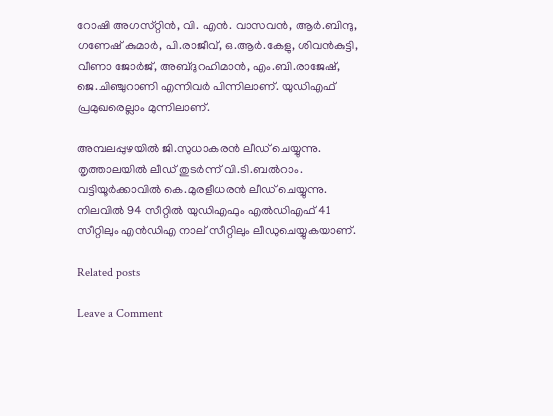റോഷി അഗസ്‌റ്റിൻ, വി. എൻ. വാസവൻ, ആർ.ബിന്ദു, ഗണേഷ് കുമാർ, പി.രാജീവ്, ഒ.ആർ.കേളു, ശിവൻകുട്ടി, വീണാ ജോർജ്, അബ്‌ദുറഹിമാൻ, എം.ബി.രാജേഷ്, ജെ.ചിഞ്ചുറാണി എന്നിവർ പിന്നിലാണ്. യുഡിഎഫ് പ്രമുഖരെല്ലാം മുന്നിലാണ്.

അമ്പലപ്പുഴയിൽ ജി.സുധാകരൻ ലീഡ് ചെയ്യുന്നു. തൃത്താലയിൽ ലീഡ് തുടർന്ന് വി.ടി.ബൽറാം. വട്ടിയൂർക്കാവിൽ കെ.മുരളീധരൻ ലീഡ് ചെയ്യുന്നു. നിലവിൽ 94 സീറ്റിൽ യുഡിഎഫും എൽഡിഎഫ് 41 സീറ്റിലും എൻഡിഎ നാല് സീറ്റിലും ലീഡുചെയ്യുകയാണ്.

Related posts

Leave a Comment